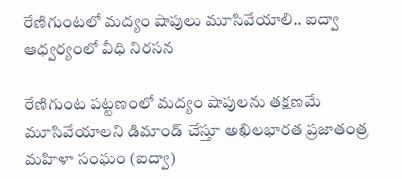రేణిగుంటలో మద్యం షాపులు మూసివేయాలి.. ఐద్వా ఆధ్వర్యంలో వీధి నిరసన

రేణిగుంట పట్టణంలో మద్యం షాపులను తక్షణమే మూసివేయాలని డిమాండ్ చేస్తూ అఖిలభారత ప్రజాతంత్ర మహిళా సంఘం (ఐద్వా)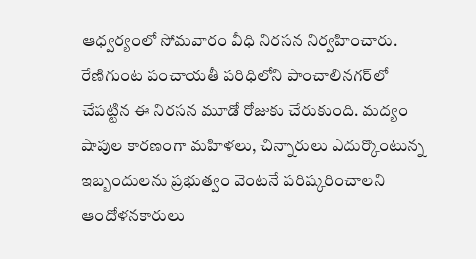ఆధ్వర్యంలో సోమవారం వీధి నిరసన నిర్వహించారు. రేణిగుంట పంచాయతీ పరిధిలోని పాంచాలినగర్‌లో చేపట్టిన ఈ నిరసన మూడో రోజుకు చేరుకుంది. మద్యం షాపుల కారణంగా మహిళలు, చిన్నారులు ఎదుర్కొంటున్న ఇబ్బందులను ప్రభుత్వం వెంటనే పరిష్కరించాలని ఆందోళనకారులు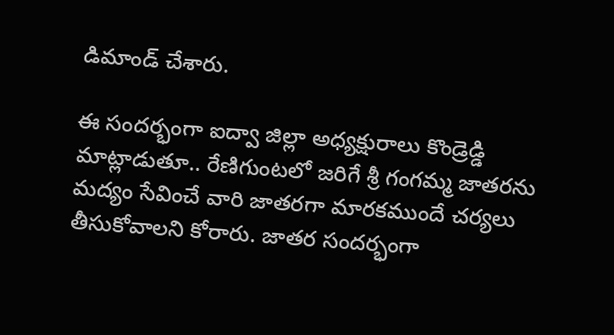డిమాండ్ చేశారు.

ఈ సందర్భంగా ఐద్వా జిల్లా అధ్యక్షురాలు కొండ్రెడ్డి మాట్లాడుతూ.. రేణిగుంటలో జరిగే శ్రీ గంగమ్మ జాతరను మద్యం సేవించే వారి జాతరగా మారకముందే చర్యలు తీసుకోవాలని కోరారు. జాతర సందర్భంగా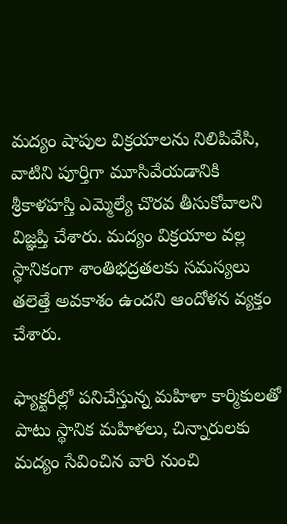మద్యం షాపుల విక్రయాలను నిలిపివేసి, వాటిని పూర్తిగా మూసివేయడానికి శ్రీకాళహస్తి ఎమ్మెల్యే చొరవ తీసుకోవాలని విజ్ఞప్తి చేశారు. మద్యం విక్రయాల వల్ల స్థానికంగా శాంతిభద్రతలకు సమస్యలు తలెత్తే అవకాశం ఉందని ఆందోళన వ్యక్తం చేశారు.

ఫ్యాక్టరీల్లో పనిచేస్తున్న మహిళా కార్మికులతో పాటు స్థానిక మహిళలు, చిన్నారులకు మద్యం సేవించిన వారి నుంచి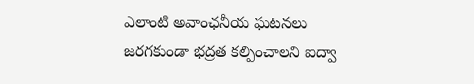ఎలాంటి అవాంఛనీయ ఘటనలు జరగకుండా భద్రత కల్పించాలని ఐద్వా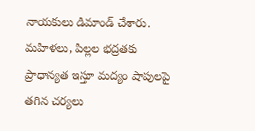నాయకులు డిమాండ్ చేశారు. మహిళలు, పిల్లల భద్రతకు ప్రాధాన్యత ఇస్తూ మద్యం షాపులపై తగిన చర్యలు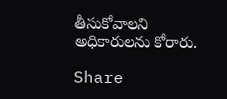తీసుకోవాలని అధికారులను కోరారు.

Share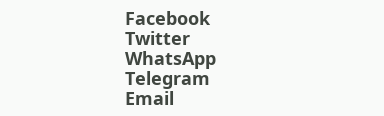Facebook
Twitter
WhatsApp
Telegram
Email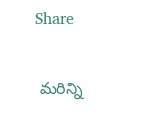Share

 మరిన్ని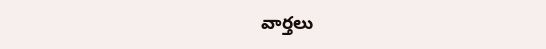వార్తలు